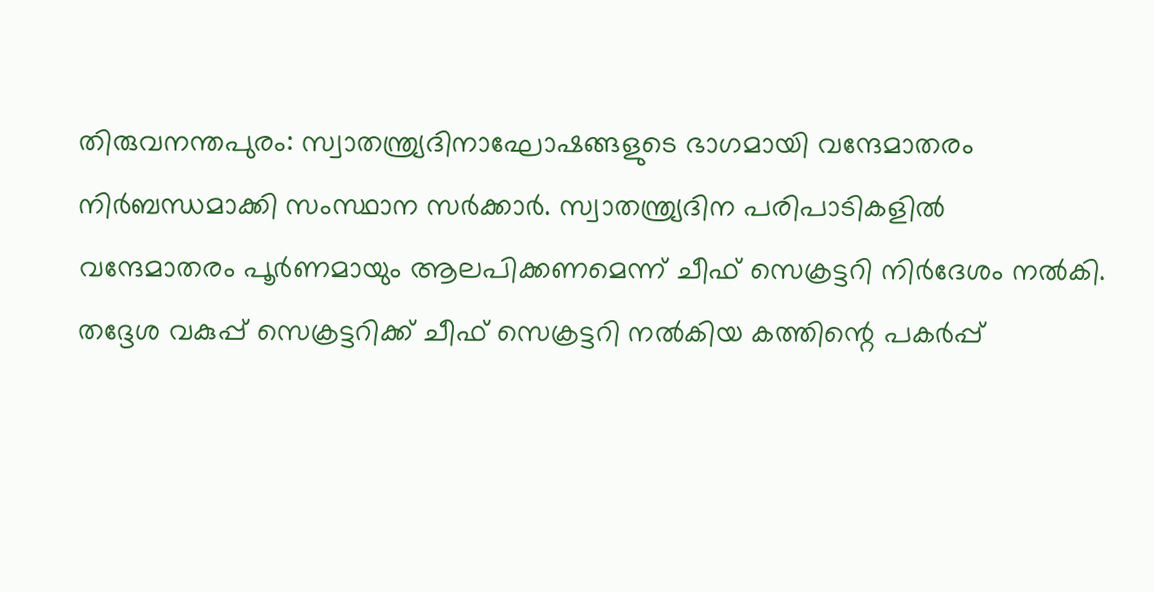തിരുവനന്തപുരം: സ്വാതന്ത്ര്യദിനാഘോഷങ്ങളുടെ ഭാഗമായി വന്ദേമാതരം നിർബന്ധമാക്കി സംസ്ഥാന സർക്കാർ. സ്വാതന്ത്ര്യദിന പരിപാടികളിൽ വന്ദേമാതരം പൂർണമായും ആലപിക്കണമെന്ന് ചീഫ് സെക്രട്ടറി നിർദേശം നൽകി. തദ്ദേശ വകുപ്പ് സെക്രട്ടറിക്ക് ചീഫ് സെക്രട്ടറി നൽകിയ കത്തിന്റെ പകർപ്പ്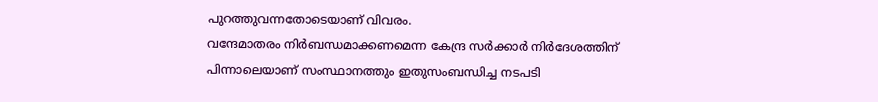പുറത്തുവന്നതോടെയാണ് വിവരം.
വന്ദേമാതരം നിർബന്ധമാക്കണമെന്ന കേന്ദ്ര സർക്കാർ നിർദേശത്തിന് പിന്നാലെയാണ് സംസ്ഥാനത്തും ഇതുസംബന്ധിച്ച നടപടി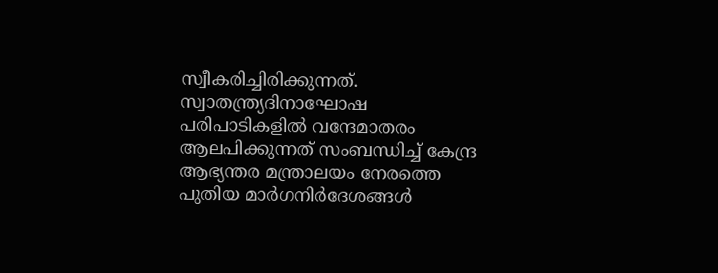സ്വീകരിച്ചിരിക്കുന്നത്. സ്വാതന്ത്ര്യദിനാഘോഷ പരിപാടികളിൽ വന്ദേമാതരം ആലപിക്കുന്നത് സംബന്ധിച്ച് കേന്ദ്ര ആഭ്യന്തര മന്ത്രാലയം നേരത്തെ പുതിയ മാർഗനിർദേശങ്ങൾ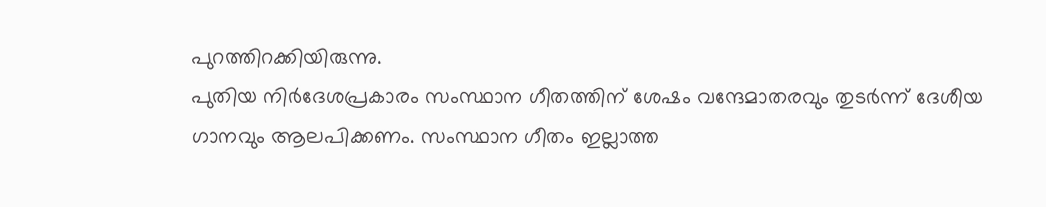പുറത്തിറക്കിയിരുന്നു.
പുതിയ നിർദേശപ്രകാരം സംസ്ഥാന ഗീതത്തിന് ശേഷം വന്ദേമാതരവും തുടർന്ന് ദേശീയ ഗാനവും ആലപിക്കണം. സംസ്ഥാന ഗീതം ഇല്ലാത്ത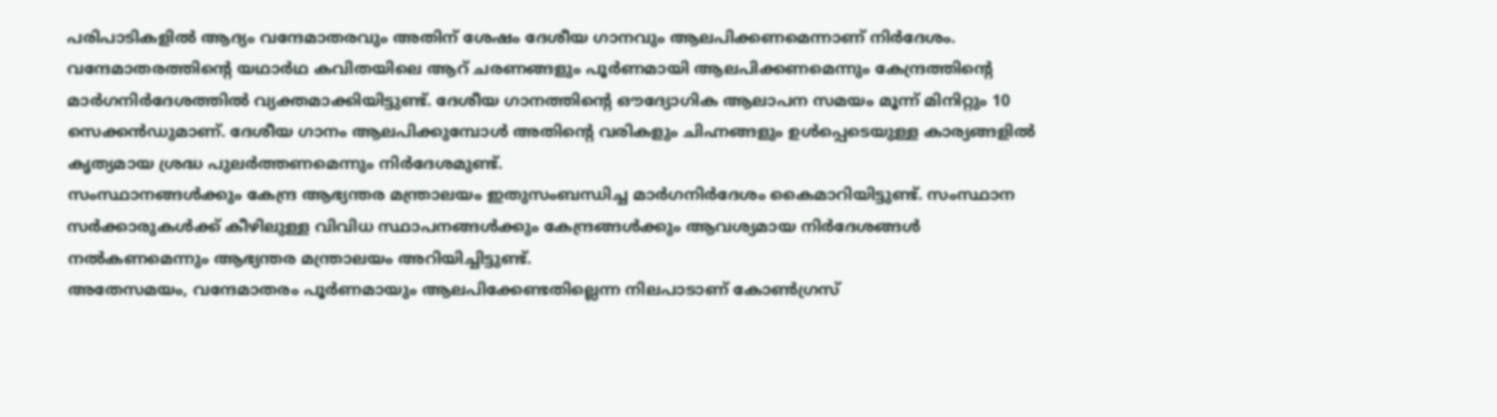പരിപാടികളിൽ ആദ്യം വന്ദേമാതരവും അതിന് ശേഷം ദേശീയ ഗാനവും ആലപിക്കണമെന്നാണ് നിർദേശം.
വന്ദേമാതരത്തിന്റെ യഥാർഥ കവിതയിലെ ആറ് ചരണങ്ങളും പൂർണമായി ആലപിക്കണമെന്നും കേന്ദ്രത്തിന്റെ മാർഗനിർദേശത്തിൽ വ്യക്തമാക്കിയിട്ടുണ്ട്. ദേശീയ ഗാനത്തിന്റെ ഔദ്യോഗിക ആലാപന സമയം മൂന്ന് മിനിറ്റും 10 സെക്കൻഡുമാണ്. ദേശീയ ഗാനം ആലപിക്കുമ്പോൾ അതിന്റെ വരികളും ചിഹ്നങ്ങളും ഉൾപ്പെടെയുള്ള കാര്യങ്ങളിൽ കൃത്യമായ ശ്രദ്ധ പുലർത്തണമെന്നും നിർദേശമുണ്ട്.
സംസ്ഥാനങ്ങൾക്കും കേന്ദ്ര ആഭ്യന്തര മന്ത്രാലയം ഇതുസംബന്ധിച്ച മാർഗനിർദേശം കൈമാറിയിട്ടുണ്ട്. സംസ്ഥാന സർക്കാരുകൾക്ക് കീഴിലുള്ള വിവിധ സ്ഥാപനങ്ങൾക്കും കേന്ദ്രങ്ങൾക്കും ആവശ്യമായ നിർദേശങ്ങൾ നൽകണമെന്നും ആഭ്യന്തര മന്ത്രാലയം അറിയിച്ചിട്ടുണ്ട്.
അതേസമയം, വന്ദേമാതരം പൂർണമായും ആലപിക്കേണ്ടതില്ലെന്ന നിലപാടാണ് കോൺഗ്രസ്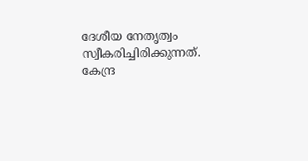ദേശീയ നേതൃത്വം സ്വീകരിച്ചിരിക്കുന്നത്. കേന്ദ്ര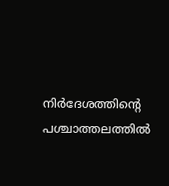നിർദേശത്തിന്റെ പശ്ചാത്തലത്തിൽ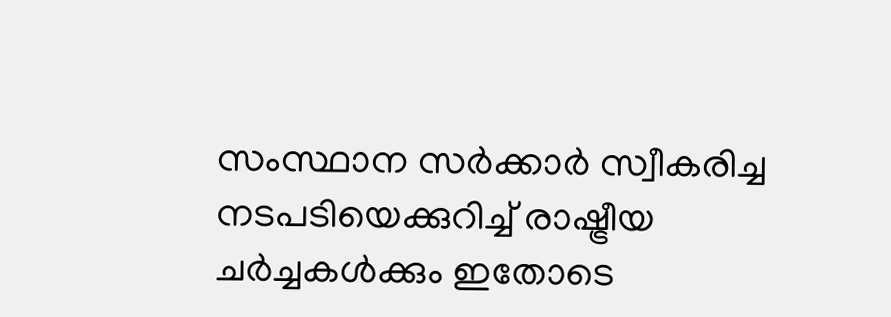സംസ്ഥാന സർക്കാർ സ്വീകരിച്ച നടപടിയെക്കുറിച്ച് രാഷ്ട്രീയ ചർച്ചകൾക്കും ഇതോടെ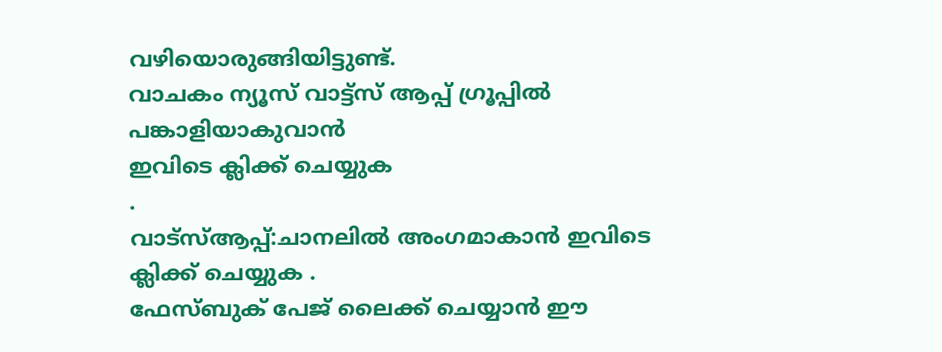വഴിയൊരുങ്ങിയിട്ടുണ്ട്.
വാചകം ന്യൂസ് വാട്ട്സ് ആപ്പ് ഗ്രൂപ്പിൽ പങ്കാളിയാകുവാൻ
ഇവിടെ ക്ലിക്ക് ചെയ്യുക
.
വാട്സ്ആപ്പ്:ചാനലിൽ അംഗമാകാൻ ഇവിടെ ക്ലിക്ക് ചെയ്യുക .
ഫേസ്ബുക് പേജ് ലൈക്ക് ചെയ്യാൻ ഈ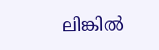ലിങ്കിൽ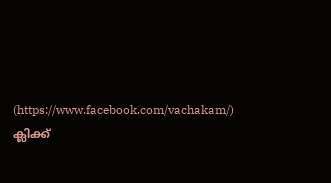(https://www.facebook.com/vachakam/) ക്ലിക്ക്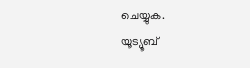ചെയ്യുക.
യൂട്യൂബ്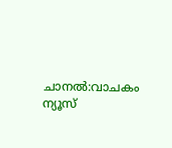ചാനൽ:വാചകം ന്യൂസ്